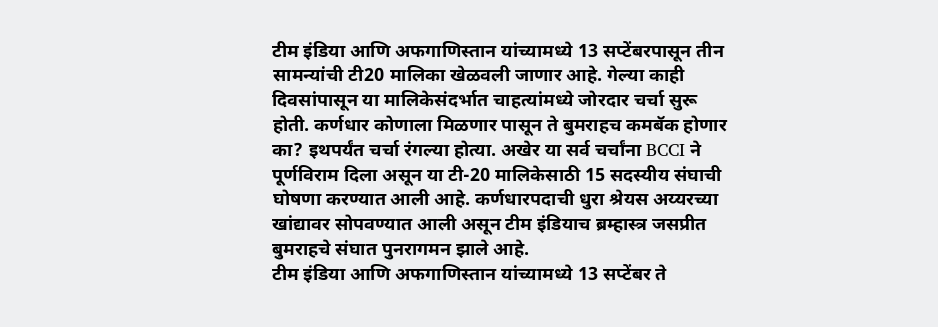टीम इंडिया आणि अफगाणिस्तान यांच्यामध्ये 13 सप्टेंबरपासून तीन सामन्यांची टी20 मालिका खेळवली जाणार आहे. गेल्या काही दिवसांपासून या मालिकेसंदर्भात चाहत्यांमध्ये जोरदार चर्चा सुरू होती. कर्णधार कोणाला मिळणार पासून ते बुमराहच कमबॅक होणार का? इथपर्यंत चर्चा रंगल्या होत्या. अखेर या सर्व चर्चांना BCCI ने पूर्णविराम दिला असून या टी-20 मालिकेसाठी 15 सदस्यीय संघाची घोषणा करण्यात आली आहे. कर्णधारपदाची धुरा श्रेयस अय्यरच्या खांद्यावर सोपवण्यात आली असून टीम इंडियाच ब्रम्हास्त्र जसप्रीत बुमराहचे संघात पुनरागमन झाले आहे.
टीम इंडिया आणि अफगाणिस्तान यांच्यामध्ये 13 सप्टेंबर ते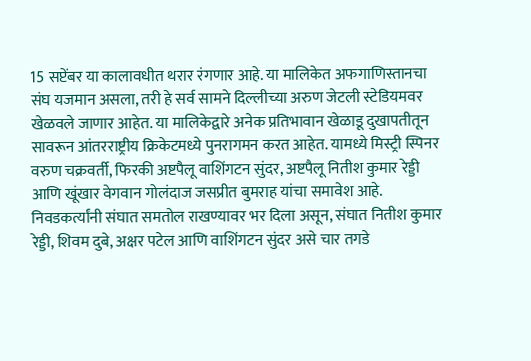15 सप्टेंबर या कालावधीत थरार रंगणार आहे. या मालिकेत अफगाणिस्तानचा संघ यजमान असला, तरी हे सर्व सामने दिल्लीच्या अरुण जेटली स्टेडियमवर खेळवले जाणार आहेत. या मालिकेद्वारे अनेक प्रतिभावान खेळाडू दुखापतीतून सावरून आंतरराष्ट्रीय क्रिकेटमध्ये पुनरागमन करत आहेत. यामध्ये मिस्ट्री स्पिनर वरुण चक्रवर्ती, फिरकी अष्टपैलू वाशिंगटन सुंदर, अष्टपैलू नितीश कुमार रेड्डी आणि खूंखार वेगवान गोलंदाज जसप्रीत बुमराह यांचा समावेश आहे. निवडकर्त्यांनी संघात समतोल राखण्यावर भर दिला असून, संघात नितीश कुमार रेड्डी, शिवम दुबे, अक्षर पटेल आणि वाशिंगटन सुंदर असे चार तगडे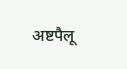अष्टपैलू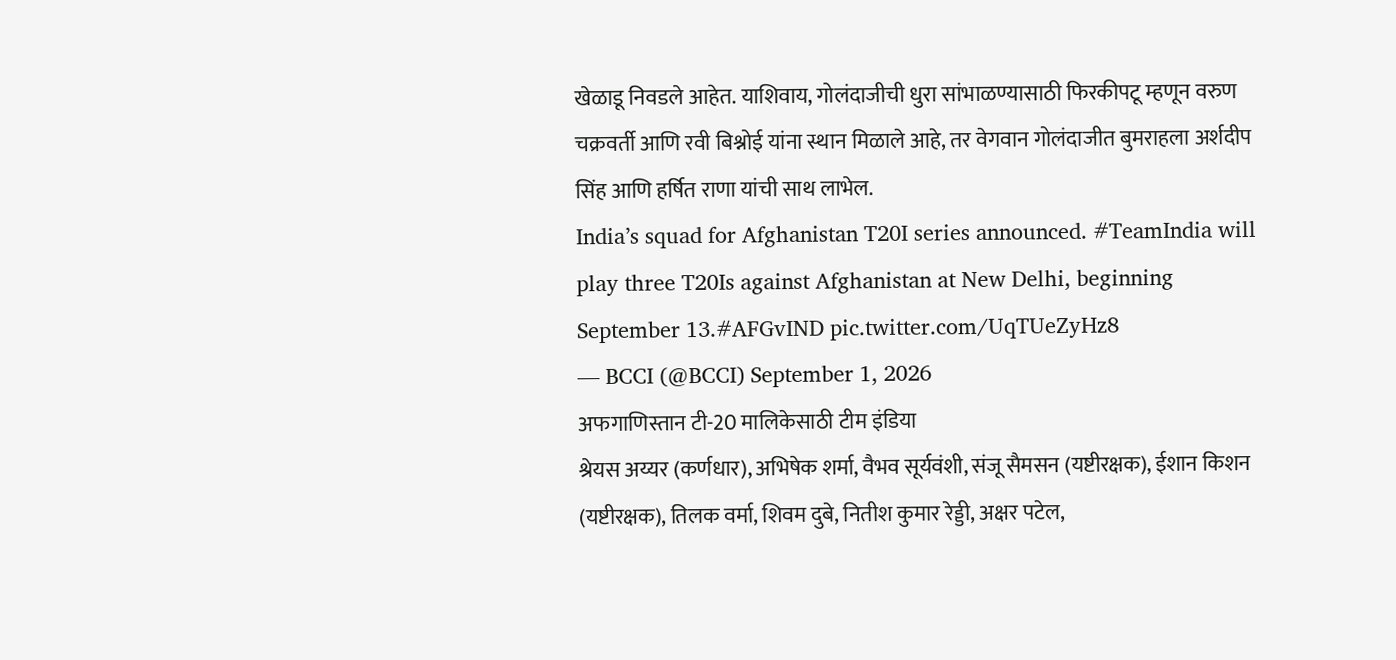खेळाडू निवडले आहेत. याशिवाय, गोलंदाजीची धुरा सांभाळण्यासाठी फिरकीपटू म्हणून वरुण चक्रवर्ती आणि रवी बिश्नोई यांना स्थान मिळाले आहे, तर वेगवान गोलंदाजीत बुमराहला अर्शदीप सिंह आणि हर्षित राणा यांची साथ लाभेल.
India’s squad for Afghanistan T20I series announced. #TeamIndia will play three T20Is against Afghanistan at New Delhi, beginning September 13.#AFGvIND pic.twitter.com/UqTUeZyHz8
— BCCI (@BCCI) September 1, 2026
अफगाणिस्तान टी-20 मालिकेसाठी टीम इंडिया
श्रेयस अय्यर (कर्णधार), अभिषेक शर्मा, वैभव सूर्यवंशी, संजू सैमसन (यष्टीरक्षक), ईशान किशन (यष्टीरक्षक), तिलक वर्मा, शिवम दुबे, नितीश कुमार रेड्डी, अक्षर पटेल,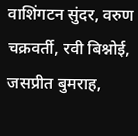वाशिंगटन सुंदर, वरुण चक्रवर्ती, रवी बिश्नोई, जसप्रीत बुमराह,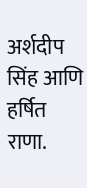अर्शदीप सिंह आणि हर्षित राणा.